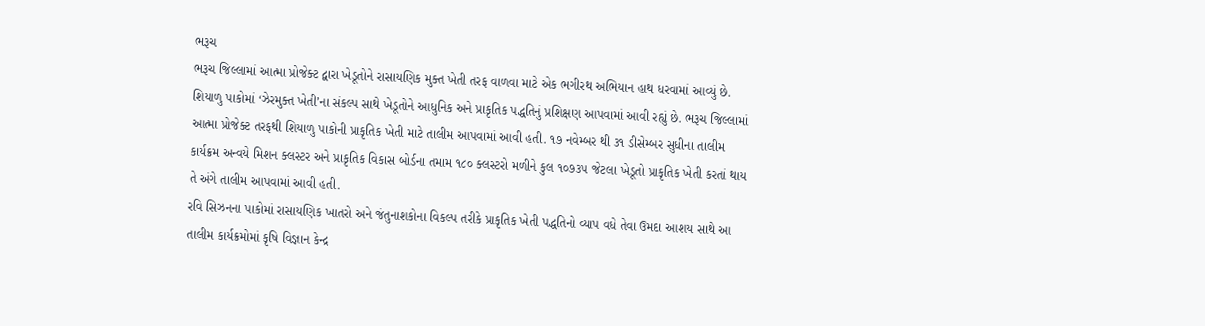ભરૂચ
ભરૂચ જિલ્લામાં આત્મા પ્રોજેક્ટ દ્વારા ખેડૂતોને રાસાયણિક મુક્ત ખેતી તરફ વાળવા માટે એક ભગીરથ અભિયાન હાથ ધરવામાં આવ્યું છે. શિયાળુ પાકોમાં ‘ઝેરમુક્ત ખેતી’ના સંકલ્પ સાથે ખેડૂતોને આધુનિક અને પ્રાકૃતિક પદ્ધતિનું પ્રશિક્ષણ આપવામાં આવી રહ્યું છે. ભરૂચ જિલ્લામાં આત્મા પ્રોજેક્ટ તરફથી શિયાળુ પાકોની પ્રાકૃતિક ખેતી માટે તાલીમ આપવામાં આવી હતી. ૧૭ નવેમ્બર થી ૩૧ ડીસેમ્બર સુધીના તાલીમ કાર્યક્રમ અન્વયે મિશન ક્લસ્ટર અને પ્રાકૃતિક વિકાસ બોર્ડના તમામ ૧૮૦ ક્લસ્ટરો મળીને કુલ ૧૦૭૩૫ જેટલા ખેડૂતો પ્રાકૃતિક ખેતી કરતાં થાય તે અંગે તાલીમ આપવામાં આવી હતી.
રવિ સિઝનના પાકોમાં રાસાયણિક ખાતરો અને જંતુનાશકોના વિકલ્પ તરીકે પ્રાકૃતિક ખેતી પદ્ધતિનો વ્યાપ વધે તેવા ઉમદા આશય સાથે આ તાલીમ કાર્યક્રમોમાં કૃષિ વિજ્ઞાન કેન્દ્ર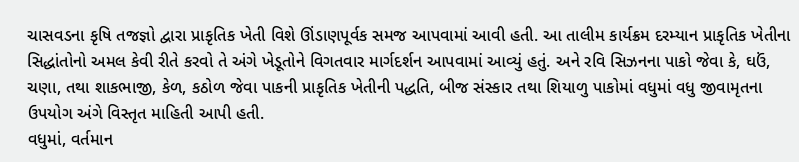ચાસવડના કૃષિ તજજ્ઞો દ્વારા પ્રાકૃતિક ખેતી વિશે ઊંડાણપૂર્વક સમજ આપવામાં આવી હતી. આ તાલીમ કાર્યક્રમ દરમ્યાન પ્રાકૃતિક ખેતીના સિદ્ધાંતોનો અમલ કેવી રીતે કરવો તે અંગે ખેડૂતોને વિગતવાર માર્ગદર્શન આપવામાં આવ્યું હતું. અને રવિ સિઝનના પાકો જેવા કે, ઘઉં, ચણા, તથા શાકભાજી, કેળ, કઠોળ જેવા પાકની પ્રાકૃતિક ખેતીની પદ્ધતિ, બીજ સંસ્કાર તથા શિયાળુ પાકોમાં વધુમાં વધુ જીવામૃતના ઉપયોગ અંગે વિસ્તૃત માહિતી આપી હતી.
વધુમાં, વર્તમાન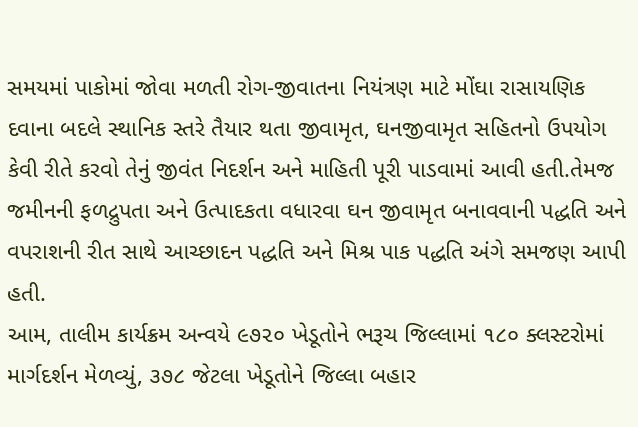સમયમાં પાકોમાં જોવા મળતી રોગ-જીવાતના નિયંત્રણ માટે મોંઘા રાસાયણિક દવાના બદલે સ્થાનિક સ્તરે તૈયાર થતા જીવામૃત, ઘનજીવામૃત સહિતનો ઉપયોગ કેવી રીતે કરવો તેનું જીવંત નિદર્શન અને માહિતી પૂરી પાડવામાં આવી હતી.તેમજ જમીનની ફળદ્રુપતા અને ઉત્પાદકતા વધારવા ઘન જીવામૃત બનાવવાની પદ્ધતિ અને વપરાશની રીત સાથે આચ્છાદન પદ્ધતિ અને મિશ્ર પાક પદ્ધતિ અંગે સમજણ આપી હતી.
આમ, તાલીમ કાર્યક્રમ અન્વયે ૯૭૨૦ ખેડૂતોને ભરૂચ જિલ્લામાં ૧૮૦ ક્લસ્ટરોમાં માર્ગદર્શન મેળવ્યું, ૩૭૮ જેટલા ખેડૂતોને જિલ્લા બહાર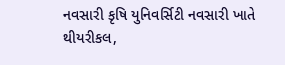નવસારી કૃષિ યુનિવર્સિટી નવસારી ખાતે થીયરીકલ,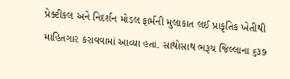પ્રેક્ટીકલ અને નિદર્શન મોડલ ફાર્મની મુલાકાત લઈ પ્રાકૃતિક ખેતીથી માહિતગાર કરાવવામાં આવ્યા હતા. સાથોસાથ ભરૂચ જિલ્લાના ૬૩૭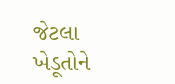જેટલા ખેડૂતોને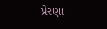પ્રેરણા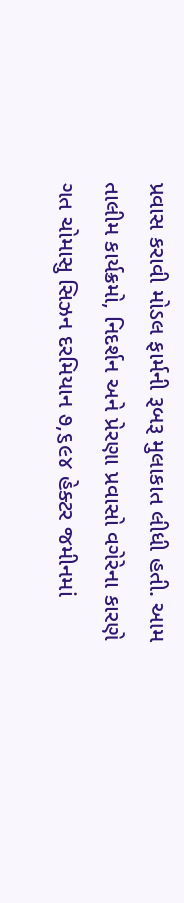પ્રવાસ કરાવી મોડલ ફાર્મની રૂબરૂ મુલાકાત લીધી હતી. આમ તાલીમ કાર્યક્રમો, નિદર્શન અને પ્રેરણા પ્રવાસો વગેરેના કારણે ગત ચોમાસુ સિઝન દરમિયાન ૭,૬૯૪ હેક્ટર જમીનમાં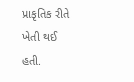પ્રાકૃતિક રીતે ખેતી થઈ હતી.